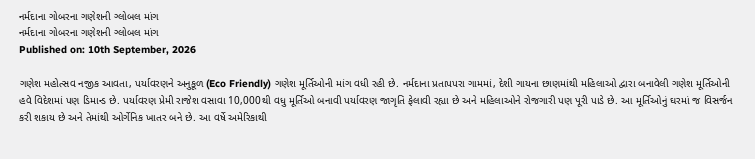નર્મદાના ગોબરના ગણેશની ગ્લોબલ માંગ
નર્મદાના ગોબરના ગણેશની ગ્લોબલ માંગ
Published on: 10th September, 2026

ગણેશ મહોત્સવ નજીક આવતા, પર્યાવરણને અનુકૂળ (Eco Friendly) ગણેશ મૂર્તિઓની માંગ વધી રહી છે. નર્મદાના પ્રતાપપરા ગામમાં, દેશી ગાયના છાણમાંથી મહિલાઓ દ્વારા બનાવેલી ગણેશ મૂર્તિઓની હવે વિદેશમાં પણ ડિમાન્ડ છે. પર્યાવરણ પ્રેમી રાજેશ વસાવા 10,000થી વધુ મૂર્તિઓ બનાવી પર્યાવરણ જાગૃતિ ફેલાવી રહ્યા છે અને મહિલાઓને રોજગારી પણ પૂરી પાડે છે. આ મૂર્તિઓનું ઘરમાં જ વિસર્જન કરી શકાય છે અને તેમાંથી ઓર્ગેનિક ખાતર બને છે. આ વર્ષે અમેરિકાથી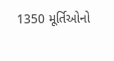1350 મૂર્તિઓનો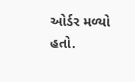ઓર્ડર મળ્યો હતો.